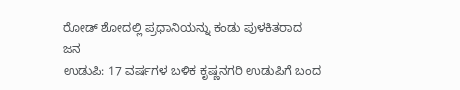ರೋಡ್ ಶೋದಲ್ಲಿ ಪ್ರಧಾನಿಯನ್ನು ಕಂಡು ಪುಳಕಿತರಾದ ಜನ
ಉಡುಪಿ: 17 ವರ್ಷಗಳ ಬಳಿಕ ಕೃಷ್ಣನಗರಿ ಉಡುಪಿಗೆ ಬಂದ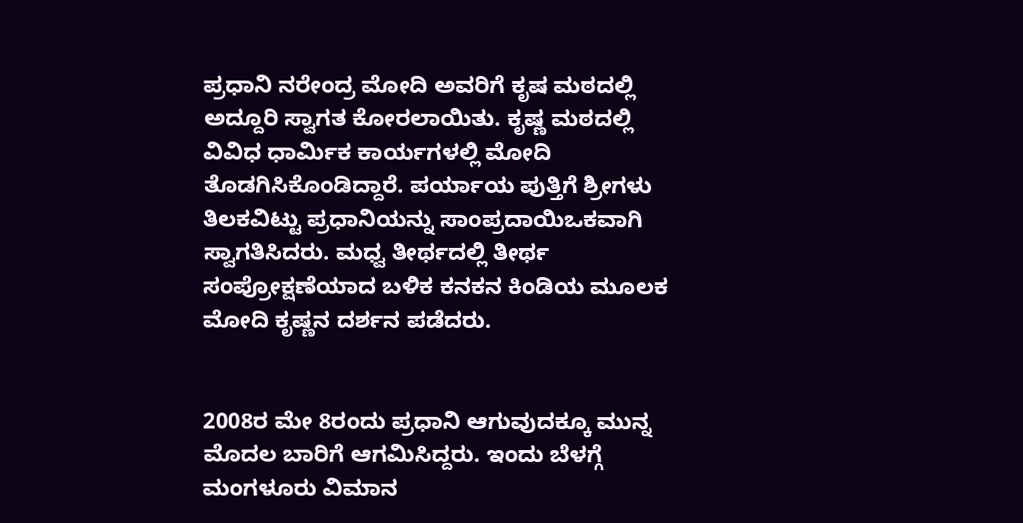ಪ್ರಧಾನಿ ನರೇಂದ್ರ ಮೋದಿ ಅವರಿಗೆ ಕೃಷ ಮಠದಲ್ಲಿ ಅದ್ದೂರಿ ಸ್ವಾಗತ ಕೋರಲಾಯಿತು. ಕೃಷ್ಣ ಮಠದಲ್ಲಿ ವಿವಿಧ ಧಾರ್ಮಿಕ ಕಾರ್ಯಗಳಲ್ಲಿ ಮೋದಿ ತೊಡಗಿಸಿಕೊಂಡಿದ್ದಾರೆ. ಪರ್ಯಾಯ ಪುತ್ತಿಗೆ ಶ್ರೀಗಳು ತಿಲಕವಿಟ್ಟು ಪ್ರಧಾನಿಯನ್ನು ಸಾಂಪ್ರದಾಯಿಒಕವಾಗಿ ಸ್ವಾಗತಿಸಿದರು. ಮಧ್ವ ತೀರ್ಥದಲ್ಲಿ ತೀರ್ಥ ಸಂಪ್ರೋಕ್ಷಣೆಯಾದ ಬಳಿಕ ಕನಕನ ಕಿಂಡಿಯ ಮೂಲಕ ಮೋದಿ ಕೃಷ್ಣನ ದರ್ಶನ ಪಡೆದರು.


2008ರ ಮೇ 8ರಂದು ಪ್ರಧಾನಿ ಆಗುವುದಕ್ಕೂ ಮುನ್ನ ಮೊದಲ ಬಾರಿಗೆ ಆಗಮಿಸಿದ್ದರು. ಇಂದು ಬೆಳಗ್ಗೆ ಮಂಗಳೂರು ವಿಮಾನ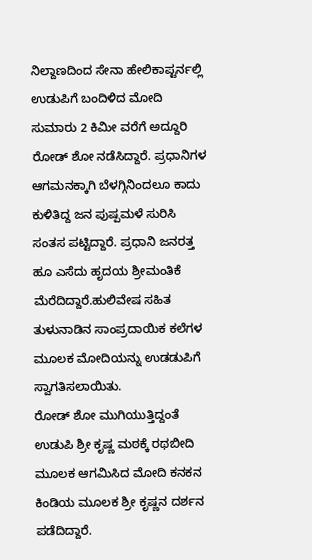ನಿಲ್ದಾಣದಿಂದ ಸೇನಾ ಹೇಲಿಕಾಪ್ಟರ್ನಲ್ಲಿ ಉಡುಪಿಗೆ ಬಂದಿಳಿದ ಮೋದಿ ಸುಮಾರು 2 ಕಿಮೀ ವರೆಗೆ ಅದ್ದೂರಿ ರೋಡ್ ಶೋ ನಡೆಸಿದ್ದಾರೆ. ಪ್ರಧಾನಿಗಳ ಆಗಮನಕ್ಕಾಗಿ ಬೆಳಗ್ಗಿನಿಂದಲೂ ಕಾದು ಕುಳಿತಿದ್ದ ಜನ ಪುಷ್ಪಮಳೆ ಸುರಿಸಿ ಸಂತಸ ಪಟ್ಟಿದ್ದಾರೆ. ಪ್ರಧಾನಿ ಜನರತ್ತ ಹೂ ಎಸೆದು ಹೃದಯ ಶ್ರೀಮಂತಿಕೆ ಮೆರೆದಿದ್ದಾರೆ.ಹುಲಿವೇಷ ಸಹಿತ ತುಳುನಾಡಿನ ಸಾಂಪ್ರದಾಯಿಕ ಕಲೆಗಳ ಮೂಲಕ ಮೋದಿಯನ್ನು ಉಡಡುಪಿಗೆ ಸ್ವಾಗತಿಸಲಾಯಿತು.
ರೋಡ್ ಶೋ ಮುಗಿಯುತ್ತಿದ್ದಂತೆ ಉಡುಪಿ ಶ್ರೀ ಕೃಷ್ಣ ಮಠಕ್ಕೆ ರಥಬೀದಿ ಮೂಲಕ ಆಗಮಿಸಿದ ಮೋದಿ ಕನಕನ ಕಿಂಡಿಯ ಮೂಲಕ ಶ್ರೀ ಕೃಷ್ಣನ ದರ್ಶನ ಪಡೆದಿದ್ದಾರೆ.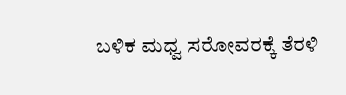ಬಳಿಕ ಮಧ್ವ ಸರೋವರಕ್ಕೆ ತೆರಳಿ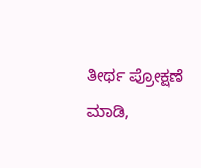ತೀರ್ಥ ಪ್ರೋಕ್ಷಣೆ ಮಾಡಿ,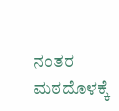ನಂತರ ಮಠದೊಳಕ್ಕೆ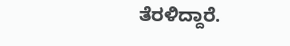ತೆರಳಿದ್ದಾರೆ.